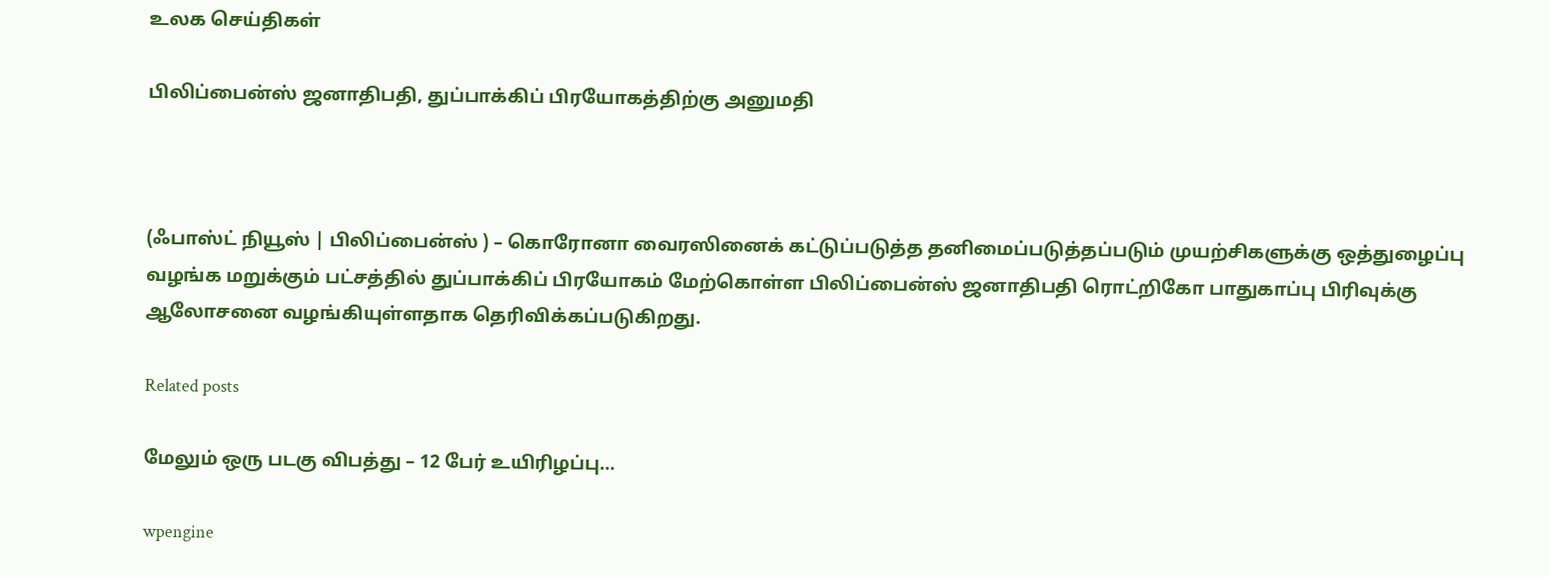உலக செய்திகள்

பிலிப்பைன்ஸ் ஜனாதிபதி, துப்பாக்கிப் பிரயோகத்திற்கு அனுமதி



(ஃபாஸ்ட் நியூஸ் | பிலிப்பைன்ஸ் ) – கொரோனா வைரஸினைக் கட்டுப்படுத்த தனிமைப்படுத்தப்படும் முயற்சிகளுக்கு ஒத்துழைப்பு வழங்க மறுக்கும் பட்சத்தில் துப்பாக்கிப் பிரயோகம் மேற்கொள்ள பிலிப்பைன்ஸ் ஜனாதிபதி ரொட்றிகோ பாதுகாப்பு பிரிவுக்கு ஆலோசனை வழங்கியுள்ளதாக தெரிவிக்கப்படுகிறது.

Related posts

மேலும் ஒரு படகு விபத்து – 12 பேர் உயிரிழப்பு…

wpengine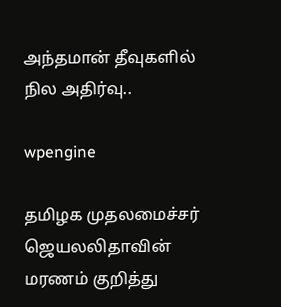அந்தமான் தீவுகளில் நில அதிர்வு..

wpengine

தமிழக முதலமைச்சர் ஜெயலலிதாவின் மரணம் குறித்து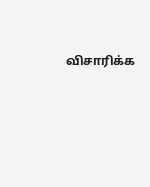விசாரிக்க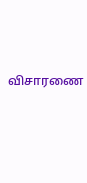விசாரணை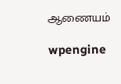ஆணையம்

wpengine